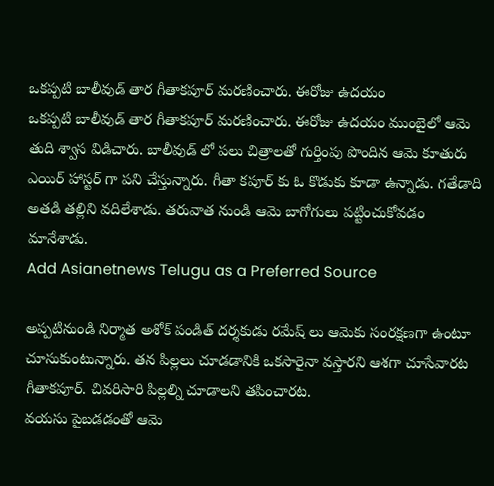ఒకప్పటి బాలీవుడ్ తార గీతాకపూర్ మరణించారు. ఈరోజు ఉదయం
ఒకప్పటి బాలీవుడ్ తార గీతాకపూర్ మరణించారు. ఈరోజు ఉదయం ముంబైలో ఆమె తుది శ్వాస విడిచారు. బాలీవుడ్ లో పలు చిత్రాలతో గుర్తింపు పొందిన ఆమె కూతురు ఎయిర్ హాస్టర్ గా పని చేస్తున్నారు. గీతా కపూర్ కు ఓ కొడుకు కూడా ఉన్నాడు. గతేడాది అతడి తల్లిని వదిలేశాడు. తరువాత నుండి ఆమె బాగోగులు పట్టించుకోవడం మానేశాడు.
Add Asianetnews Telugu as a Preferred Source

అప్పటినుండి నిర్మాత అశోక్ పండిత్ దర్శకుడు రమేష్ లు ఆమెకు సంరక్షణగా ఉంటూ చూసుకుంటున్నారు. తన పిల్లలు చూడడానికి ఒకసారైనా వస్తారని ఆశగా చూసేవారట గీతాకపూర్. చివరిసారి పిల్లల్ని చూడాలని తపించారట.
వయసు పైబడడంతో ఆమె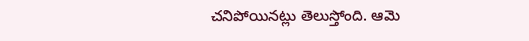చనిపోయినట్లు తెలుస్తోంది. ఆమె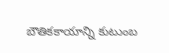బౌతికకాయాన్ని కుటుంబ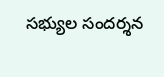సభ్యుల సందర్శన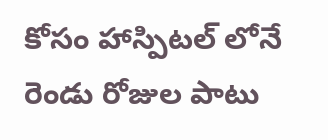కోసం హాస్పిటల్ లోనే రెండు రోజుల పాటు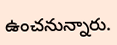ఉంచనున్నారు.